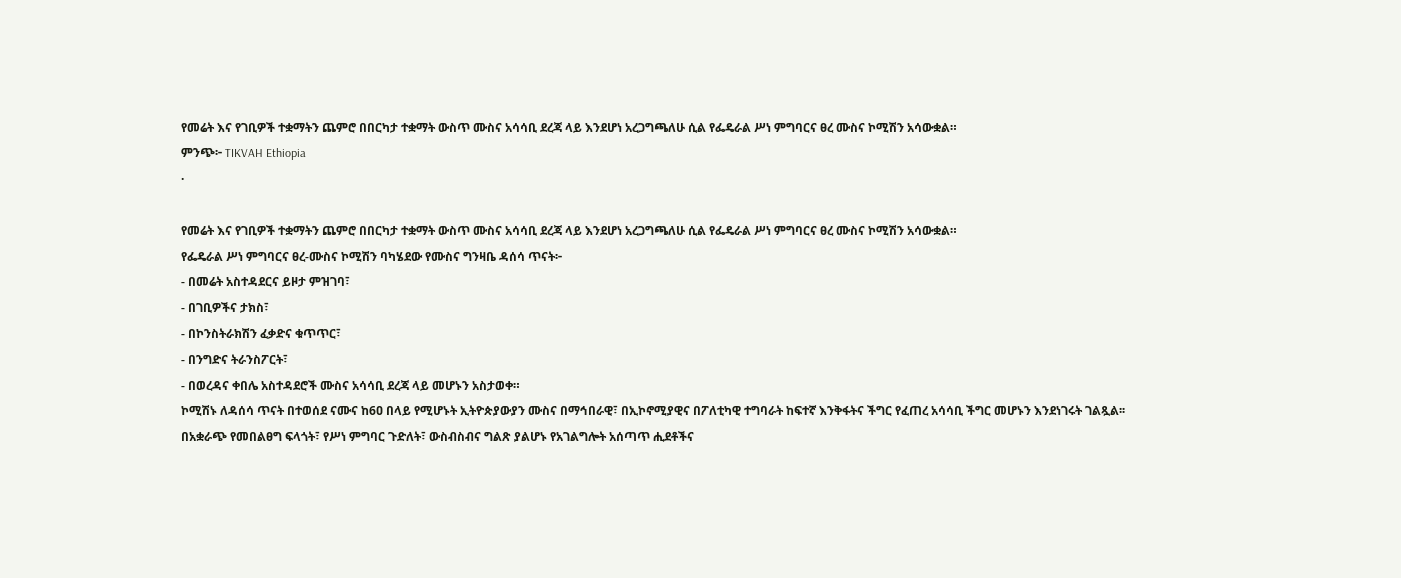የመሬት እና የገቢዎች ተቋማትን ጨምሮ በበርካታ ተቋማት ውስጥ ሙስና አሳሳቢ ደረጃ ላይ እንደሆነ አረጋግጫለሁ ሲል የፌዴራል ሥነ ምግባርና ፀረ ሙስና ኮሚሽን አሳውቋል።
ምንጭ፦ TIKVAH Ethiopia
·

የመሬት እና የገቢዎች ተቋማትን ጨምሮ በበርካታ ተቋማት ውስጥ ሙስና አሳሳቢ ደረጃ ላይ እንደሆነ አረጋግጫለሁ ሲል የፌዴራል ሥነ ምግባርና ፀረ ሙስና ኮሚሽን አሳውቋል።
የፌዴራል ሥነ ምግባርና ፀረ-ሙስና ኮሚሽን ባካሄደው የሙስና ግንዛቤ ዳሰሳ ጥናት፦
- በመሬት አስተዳደርና ይዞታ ምዝገባ፣
- በገቢዎችና ታክስ፣
- በኮንስትራክሽን ፈቃድና ቁጥጥር፣
- በንግድና ትራንስፖርት፣
- በወረዳና ቀበሌ አስተዳደሮች ሙስና አሳሳቢ ደረጃ ላይ መሆኑን አስታወቀ።
ኮሚሽኑ ለዳሰሳ ጥናት በተወሰደ ናሙና ከ6ዐ በላይ የሚሆኑት ኢትዮጵያውያን ሙስና በማኅበራዊ፣ በኢኮኖሚያዊና በፖለቲካዊ ተግባራት ከፍተኛ እንቅፋትና ችግር የፈጠረ አሳሳቢ ችግር መሆኑን እንደነገሩት ገልጿል፡፡
በአቋራጭ የመበልፀግ ፍላጎት፣ የሥነ ምግባር ጉድለት፣ ውስብስብና ግልጽ ያልሆኑ የአገልግሎት አሰጣጥ ሒደቶችና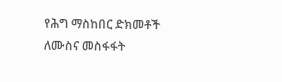የሕግ ማስከበር ድክመቶች ለሙስና መስፋፋት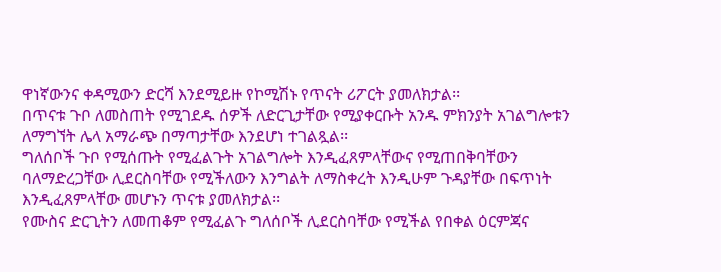ዋነኛውንና ቀዳሚውን ድርሻ እንደሚይዙ የኮሚሽኑ የጥናት ሪፖርት ያመለክታል፡፡
በጥናቱ ጉቦ ለመስጠት የሚገደዱ ሰዎች ለድርጊታቸው የሚያቀርቡት አንዱ ምክንያት አገልግሎቱን ለማግኘት ሌላ አማራጭ በማጣታቸው እንደሆነ ተገልጿል፡፡
ግለሰቦች ጉቦ የሚሰጡት የሚፈልጉት አገልግሎት እንዲፈጸምላቸውና የሚጠበቅባቸውን ባለማድረጋቸው ሊደርስባቸው የሚችለውን እንግልት ለማስቀረት እንዲሁም ጉዳያቸው በፍጥነት እንዲፈጸምላቸው መሆኑን ጥናቱ ያመለክታል፡፡
የሙስና ድርጊትን ለመጠቆም የሚፈልጉ ግለሰቦች ሊደርስባቸው የሚችል የበቀል ዕርምጃና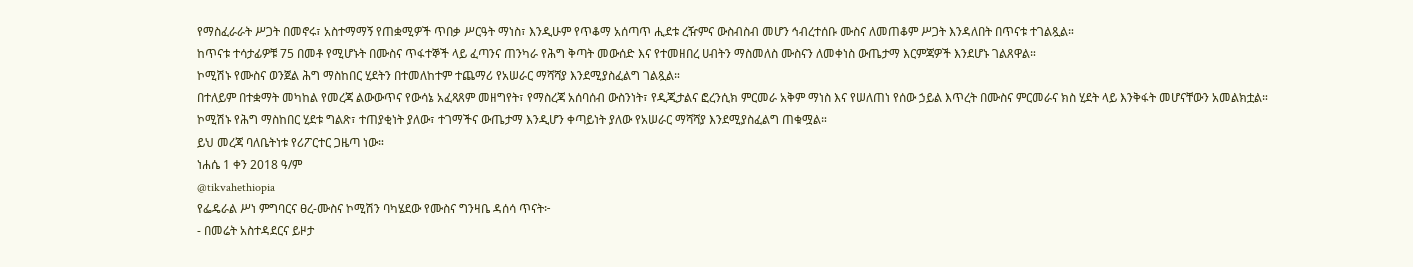የማስፈራራት ሥጋት በመኖሩ፣ አስተማማኝ የጠቋሚዎች ጥበቃ ሥርዓት ማነስ፣ እንዲሁም የጥቆማ አሰጣጥ ሒደቱ ረዥምና ውስብስብ መሆን ኅብረተሰቡ ሙስና ለመጠቆም ሥጋት እንዳለበት በጥናቱ ተገልጿል።
ከጥናቱ ተሳታፊዎቹ 75 በመቶ የሚሆኑት በሙስና ጥፋተኞች ላይ ፈጣንና ጠንካራ የሕግ ቅጣት መውሰድ እና የተመዘበረ ሀብትን ማስመለስ ሙስናን ለመቀነስ ውጤታማ እርምጃዎች እንደሆኑ ገልጸዋል።
ኮሚሽኑ የሙስና ወንጀል ሕግ ማስከበር ሂደትን በተመለከተም ተጨማሪ የአሠራር ማሻሻያ እንደሚያስፈልግ ገልጿል።
በተለይም በተቋማት መካከል የመረጃ ልውውጥና የውሳኔ አፈጻጸም መዘግየት፣ የማስረጃ አሰባሰብ ውስንነት፣ የዲጂታልና ፎረንሲክ ምርመራ አቅም ማነስ እና የሠለጠነ የሰው ኃይል እጥረት በሙስና ምርመራና ክስ ሂደት ላይ እንቅፋት መሆናቸውን አመልክቷል።
ኮሚሽኑ የሕግ ማስከበር ሂደቱ ግልጽ፣ ተጠያቂነት ያለው፣ ተገማችና ውጤታማ እንዲሆን ቀጣይነት ያለው የአሠራር ማሻሻያ እንደሚያስፈልግ ጠቁሟል።
ይህ መረጃ ባለቤትነቱ የሪፖርተር ጋዜጣ ነው።
ነሐሴ 1 ቀን 2018 ዓ/ም
@tikvahethiopia
የፌዴራል ሥነ ምግባርና ፀረ-ሙስና ኮሚሽን ባካሄደው የሙስና ግንዛቤ ዳሰሳ ጥናት፦
- በመሬት አስተዳደርና ይዞታ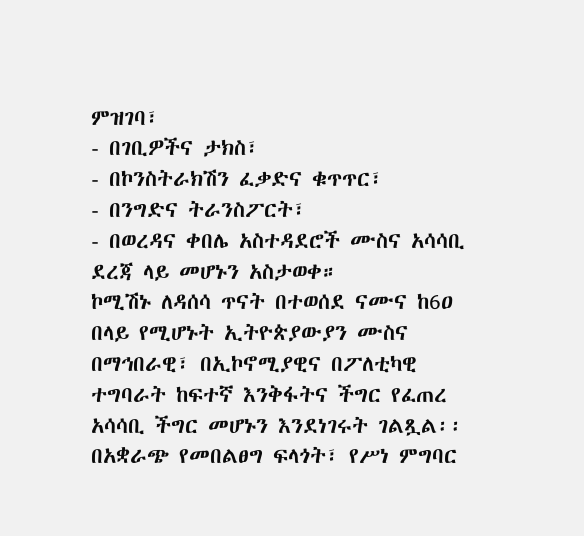ምዝገባ፣
- በገቢዎችና ታክስ፣
- በኮንስትራክሽን ፈቃድና ቁጥጥር፣
- በንግድና ትራንስፖርት፣
- በወረዳና ቀበሌ አስተዳደሮች ሙስና አሳሳቢ ደረጃ ላይ መሆኑን አስታወቀ።
ኮሚሽኑ ለዳሰሳ ጥናት በተወሰደ ናሙና ከ6ዐ በላይ የሚሆኑት ኢትዮጵያውያን ሙስና በማኅበራዊ፣ በኢኮኖሚያዊና በፖለቲካዊ ተግባራት ከፍተኛ እንቅፋትና ችግር የፈጠረ አሳሳቢ ችግር መሆኑን እንደነገሩት ገልጿል፡፡
በአቋራጭ የመበልፀግ ፍላጎት፣ የሥነ ምግባር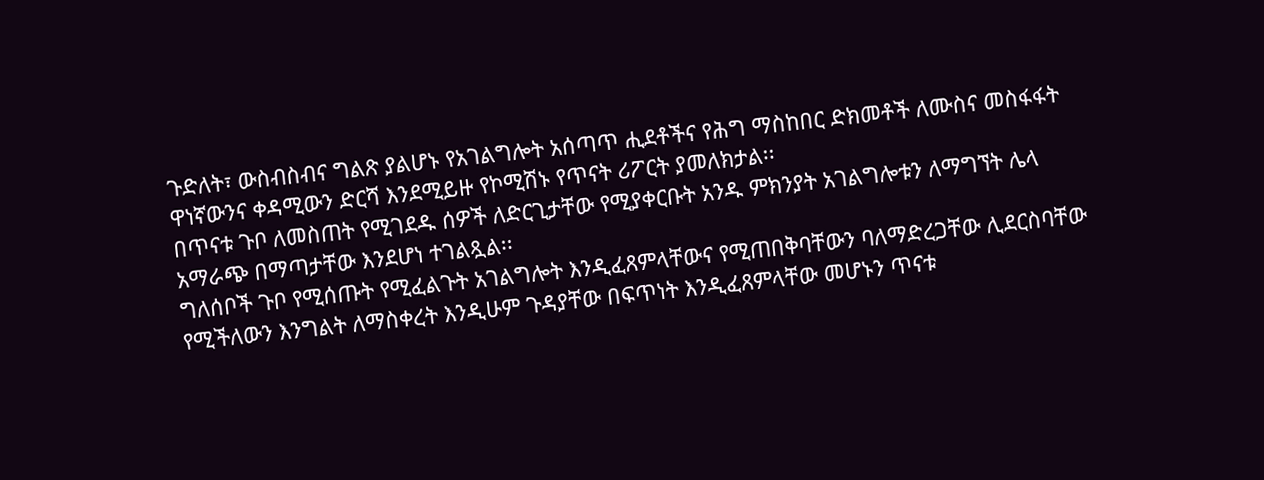ጉድለት፣ ውስብስብና ግልጽ ያልሆኑ የአገልግሎት አሰጣጥ ሒደቶችና የሕግ ማስከበር ድክመቶች ለሙስና መስፋፋት ዋነኛውንና ቀዳሚውን ድርሻ እንደሚይዙ የኮሚሽኑ የጥናት ሪፖርት ያመለክታል፡፡
በጥናቱ ጉቦ ለመስጠት የሚገደዱ ሰዎች ለድርጊታቸው የሚያቀርቡት አንዱ ምክንያት አገልግሎቱን ለማግኘት ሌላ አማራጭ በማጣታቸው እንደሆነ ተገልጿል፡፡
ግለሰቦች ጉቦ የሚሰጡት የሚፈልጉት አገልግሎት እንዲፈጸምላቸውና የሚጠበቅባቸውን ባለማድረጋቸው ሊደርስባቸው የሚችለውን እንግልት ለማስቀረት እንዲሁም ጉዳያቸው በፍጥነት እንዲፈጸምላቸው መሆኑን ጥናቱ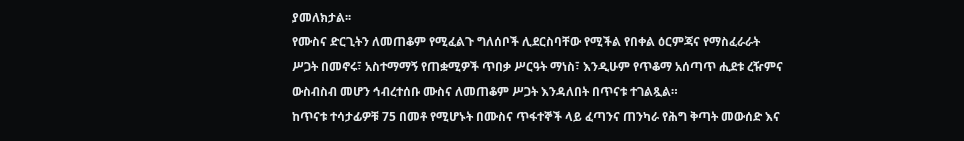ያመለክታል፡፡
የሙስና ድርጊትን ለመጠቆም የሚፈልጉ ግለሰቦች ሊደርስባቸው የሚችል የበቀል ዕርምጃና የማስፈራራት ሥጋት በመኖሩ፣ አስተማማኝ የጠቋሚዎች ጥበቃ ሥርዓት ማነስ፣ እንዲሁም የጥቆማ አሰጣጥ ሒደቱ ረዥምና ውስብስብ መሆን ኅብረተሰቡ ሙስና ለመጠቆም ሥጋት እንዳለበት በጥናቱ ተገልጿል።
ከጥናቱ ተሳታፊዎቹ 75 በመቶ የሚሆኑት በሙስና ጥፋተኞች ላይ ፈጣንና ጠንካራ የሕግ ቅጣት መውሰድ እና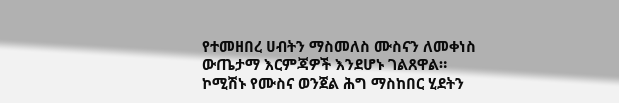የተመዘበረ ሀብትን ማስመለስ ሙስናን ለመቀነስ ውጤታማ እርምጃዎች እንደሆኑ ገልጸዋል።
ኮሚሽኑ የሙስና ወንጀል ሕግ ማስከበር ሂደትን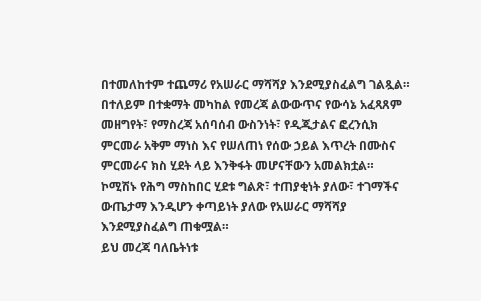በተመለከተም ተጨማሪ የአሠራር ማሻሻያ እንደሚያስፈልግ ገልጿል።
በተለይም በተቋማት መካከል የመረጃ ልውውጥና የውሳኔ አፈጻጸም መዘግየት፣ የማስረጃ አሰባሰብ ውስንነት፣ የዲጂታልና ፎረንሲክ ምርመራ አቅም ማነስ እና የሠለጠነ የሰው ኃይል እጥረት በሙስና ምርመራና ክስ ሂደት ላይ እንቅፋት መሆናቸውን አመልክቷል።
ኮሚሽኑ የሕግ ማስከበር ሂደቱ ግልጽ፣ ተጠያቂነት ያለው፣ ተገማችና ውጤታማ እንዲሆን ቀጣይነት ያለው የአሠራር ማሻሻያ እንደሚያስፈልግ ጠቁሟል።
ይህ መረጃ ባለቤትነቱ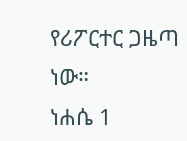የሪፖርተር ጋዜጣ ነው።
ነሐሴ 1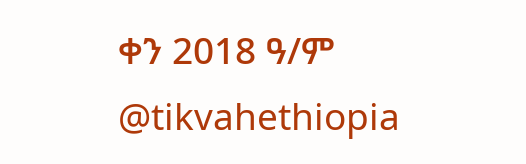ቀን 2018 ዓ/ም
@tikvahethiopia